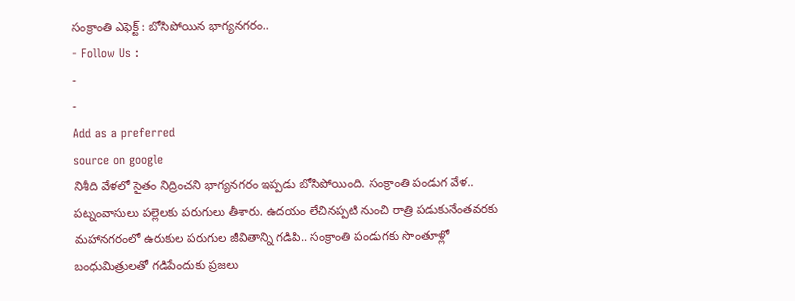సంక్రాంతి ఎఫెక్ట్ : బోసిపోయిన భాగ్యనగరం..
- Follow Us :
-
-
Add as a preferred
source on google
నిశీది వేళలో సైతం నిద్రించని భాగ్యనగరం ఇప్పడు బోసిపోయింది. సంక్రాంతి పండుగ వేళ.. పట్నంవాసులు పల్లెలకు పరుగులు తీశారు. ఉదయం లేచినప్పటి నుంచి రాత్రి పడుకునేంతవరకు మహానగరంలో ఉరుకుల పరుగుల జీవితాన్ని గడిపి.. సంక్రాంతి పండుగకు సొంతూళ్లో బంధుమిత్రులతో గడిపేందుకు ప్రజలు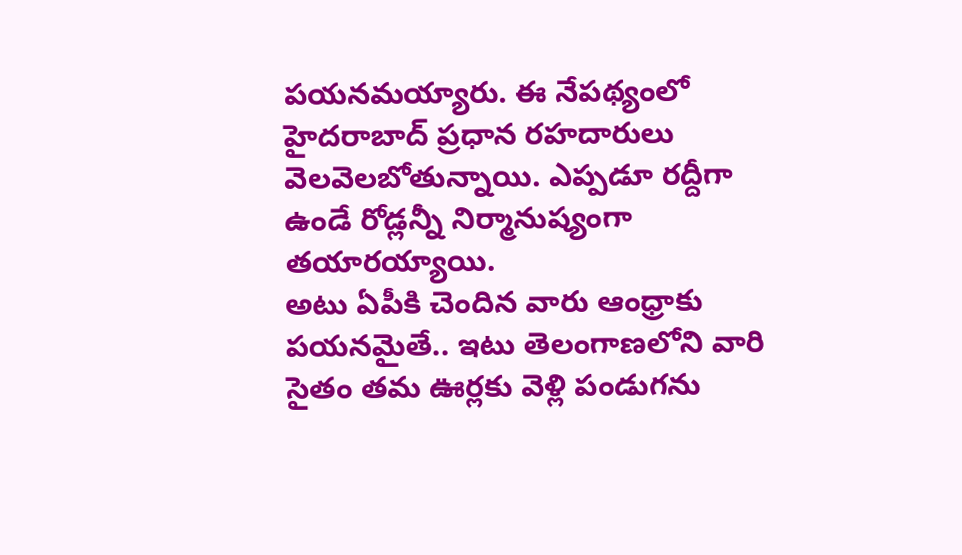పయనమయ్యారు. ఈ నేపథ్యంలో హైదరాబాద్ ప్రధాన రహదారులు వెలవెలబోతున్నాయి. ఎప్పడూ రద్దీగా ఉండే రోడ్లన్నీ నిర్మానుష్యంగా తయారయ్యాయి.
అటు ఏపీకి చెందిన వారు ఆంధ్రాకు పయనమైతే.. ఇటు తెలంగాణలోని వారి సైతం తమ ఊర్లకు వెళ్లి పండుగను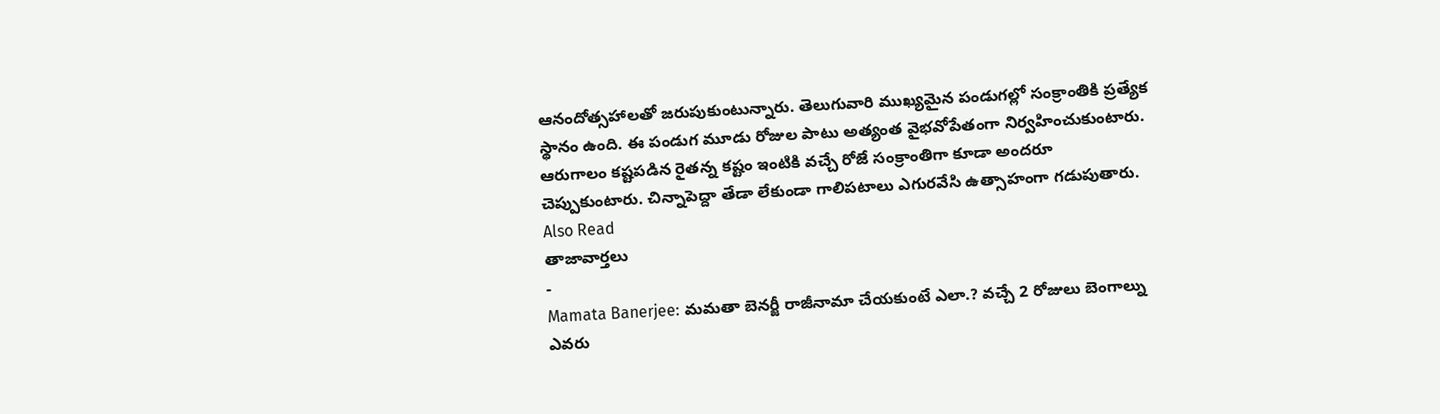ఆనందోత్సహాలతో జరుపుకుంటున్నారు. తెలుగువారి ముఖ్యమైన పండుగల్లో సంక్రాంతికి ప్రత్యేక స్థానం ఉంది. ఈ పండుగ మూడు రోజుల పాటు అత్యంత వైభవోపేతంగా నిర్వహించుకుంటారు. ఆరుగాలం కష్టపడిన రైతన్న కష్టం ఇంటికి వచ్చే రోజే సంక్రాంతిగా కూడా అందరూ చెప్పుకుంటారు. చిన్నాపెద్దా తేడా లేకుండా గాలిపటాలు ఎగురవేసి ఉత్సాహంగా గడుపుతారు.
Also Read
తాజావార్తలు
-
Mamata Banerjee: మమతా బెనర్జీ రాజీనామా చేయకుంటే ఎలా.? వచ్చే 2 రోజులు బెంగాల్ను ఎవరు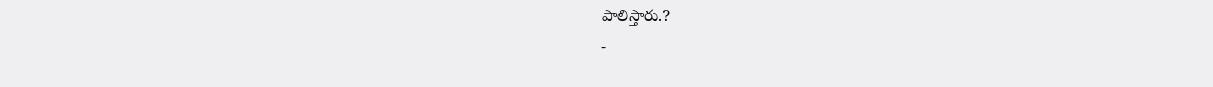పాలిస్తారు.?
-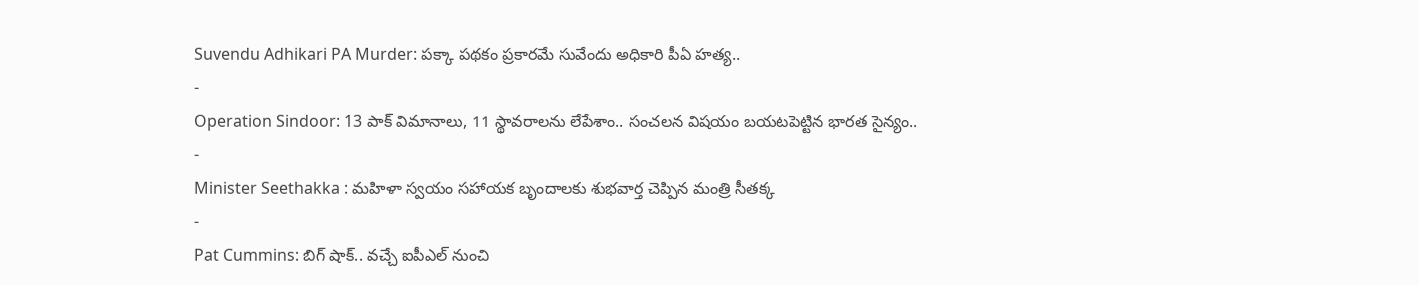Suvendu Adhikari PA Murder: పక్కా పథకం ప్రకారమే సువేందు అధికారి పీఏ హత్య..
-
Operation Sindoor: 13 పాక్ విమానాలు, 11 స్థావరాలను లేపేశాం.. సంచలన విషయం బయటపెట్టిన భారత సైన్యం..
-
Minister Seethakka : మహిళా స్వయం సహాయక బృందాలకు శుభవార్త చెప్పిన మంత్రి సీతక్క
-
Pat Cummins: బిగ్ షాక్.. వచ్చే ఐపీఎల్ నుంచి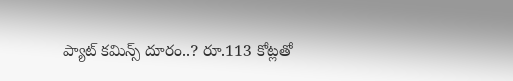ప్యాట్ కమిన్స్ దూరం..? రూ.113 కోట్లతో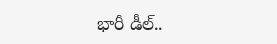భారీ డీల్..